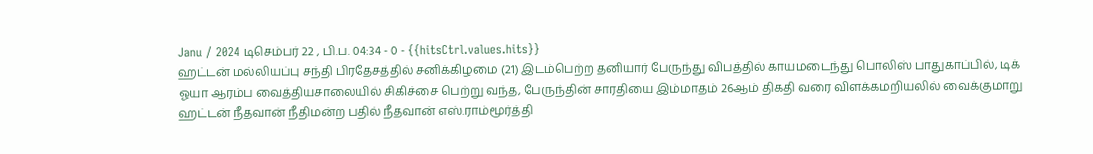Janu / 2024 டிசெம்பர் 22 , பி.ப. 04:34 - 0 - {{hitsCtrl.values.hits}}
ஹட்டன் மல்லியப்பு சந்தி பிரதேசத்தில் சனிக்கிழமை (21) இடம்பெற்ற தனியார் பேருந்து விபத்தில் காயமடைந்து பொலிஸ் பாதுகாப்பில், டிக் ஓயா ஆரம்ப வைத்தியசாலையில் சிகிச்சை பெற்று வந்த, பேருந்தின் சாரதியை இம்மாதம் 26ஆம் திகதி வரை விளக்கமறியலில் வைக்குமாறு ஹட்டன் நீதவான் நீதிமன்ற பதில் நீதவான் எஸ்.ராம்மூர்த்தி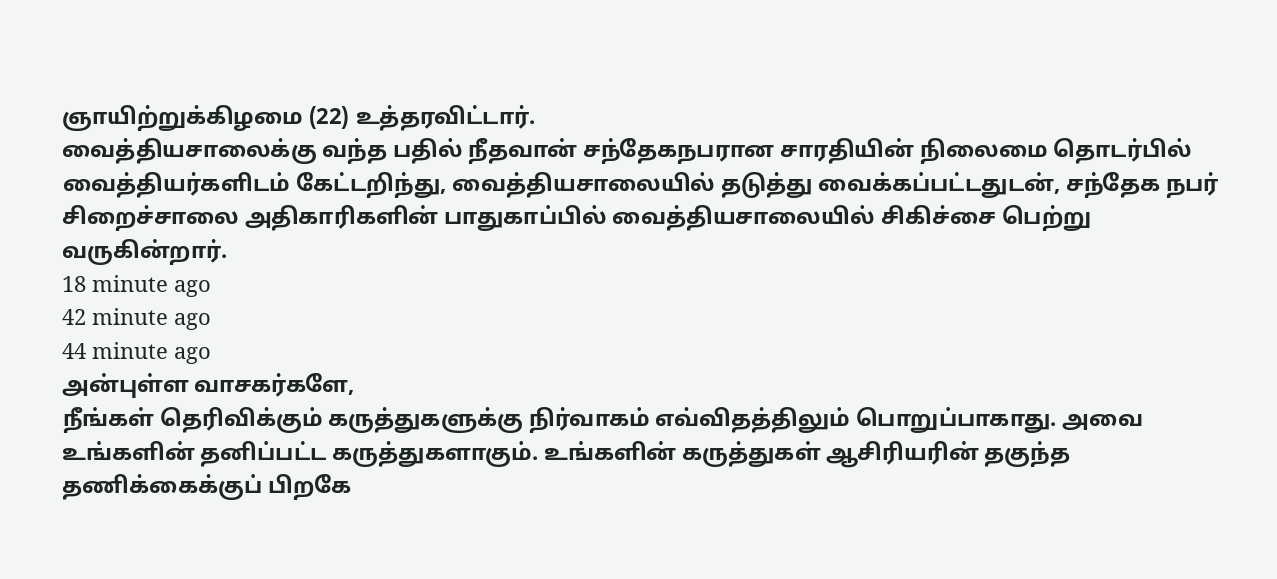ஞாயிற்றுக்கிழமை (22) உத்தரவிட்டார்.
வைத்தியசாலைக்கு வந்த பதில் நீதவான் சந்தேகநபரான சாரதியின் நிலைமை தொடர்பில் வைத்தியர்களிடம் கேட்டறிந்து, வைத்தியசாலையில் தடுத்து வைக்கப்பட்டதுடன், சந்தேக நபர் சிறைச்சாலை அதிகாரிகளின் பாதுகாப்பில் வைத்தியசாலையில் சிகிச்சை பெற்று வருகின்றார்.
18 minute ago
42 minute ago
44 minute ago
அன்புள்ள வாசகர்களே,
நீங்கள் தெரிவிக்கும் கருத்துகளுக்கு நிர்வாகம் எவ்விதத்திலும் பொறுப்பாகாது. அவை உங்களின் தனிப்பட்ட கருத்துகளாகும். உங்களின் கருத்துகள் ஆசிரியரின் தகுந்த தணிக்கைக்குப் பிறகே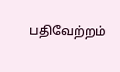பதிவேற்றம்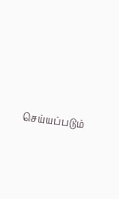செய்யப்படும்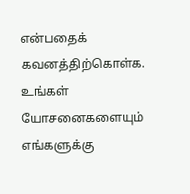என்பதைக் கவனத்திற்கொள்க. உங்கள் யோசனைகளையும் எங்களுக்கு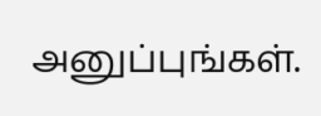அனுப்புங்கள்.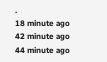.
18 minute ago
42 minute ago
44 minute ago